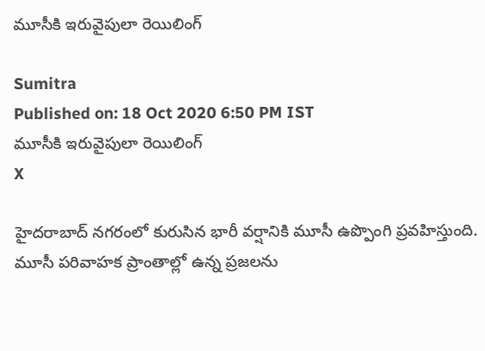మూసీకి ఇరువైపులా రెయిలింగ్

Sumitra
Published on: 18 Oct 2020 6:50 PM IST
మూసీకి ఇరువైపులా రెయిలింగ్
X

హైదరాబాద్ నగరంలో కురుసిన భారీ వర్షానికి మూసీ ఉప్పొంగి ప్రవహిస్తుంది. మూసీ పరివాహక ప్రాంతాల్లో ఉన్న ప్రజలను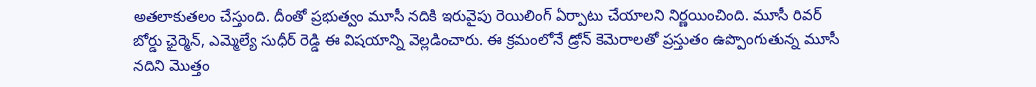అతలాకుతలం చేస్తుంది. దీంతో ప్రభుత్వం మూసీ నదికి ఇరువైపు రెయిలింగ్ ఏర్పాటు చేయాలని నిర్ణయించింది. మూసీ రివర్ బోర్డు ఛైర్మెన్, ఎమ్మెల్యే సుధీర్ రెడ్డి ఈ విషయాన్ని వెల్లడించారు. ఈ క్రమంలోనే డ్రోన్ కెమెరాలతో ప్రస్తుతం ఉప్పొంగుతున్న మూసీ నదిని మొత్తం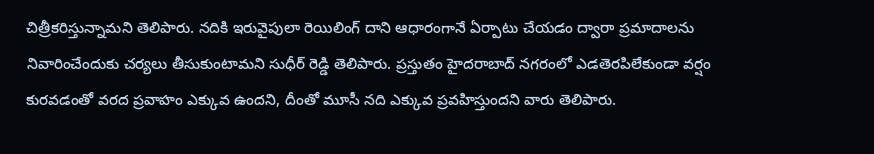చిత్రీకరిస్తున్నామని తెలిపారు. నదికి ఇరువైపులా రెయిలింగ్ దాని ఆధారంగానే ఏర్పాటు చేయడం ద్వారా ప్రమాదాలను నివారించేందుకు చర్యలు తీసుకుంటామని సుధీర్ రెడ్డి తెలిపారు. ప్రస్తుతం హైదరాబాద్ నగరంలో ఎడతెరపిలేకుండా వర్షం కురవడంతో వరద ప్రవాహం ఎక్కువ ఉందని, దీంతో మూసీ నది ఎక్కువ ప్రవహిస్తుందని వారు తెలిపారు.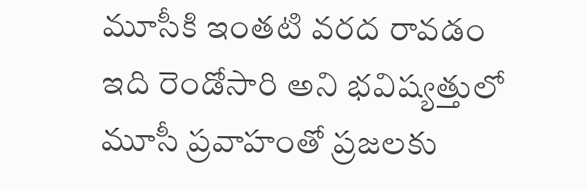మూసీకి ఇంతటి వరద రావడం ఇది రెండోసారి అని భవిష్యత్తులో మూసీ ప్రవాహంతో ప్రజలకు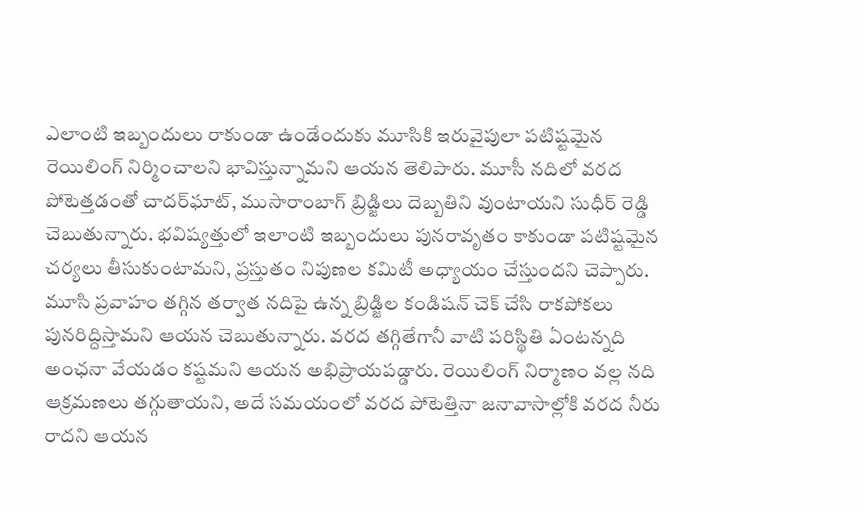ఎలాంటి ఇబ్బందులు రాకుండా ఉండేందుకు మూసికి ఇరువైపులా పటిష్టమైన రెయిలింగ్ నిర్మించాలని భావిస్తున్నామని ఆయన తెలిపారు. మూసీ నదిలో వరద పోటెత్తడంతో చాదర్‌ఘాట్, ముసారాంబాగ్ బ్రిడ్జిలు దెబ్బతిని వుంటాయని సుధీర్ రెడ్డి చెబుతున్నారు. భవిష్యత్తులో ఇలాంటి ఇబ్బందులు పునరావృతం కాకుండా పటిష్టమైన చర్యలు తీసుకుంటామని, ప్రస్తుతం నిపుణల కమిటీ అధ్యాయం చేస్తుందని చెప్పారు. మూసి ప్రవాహం తగ్గిన తర్వాత నదిపై ఉన్న బ్రిడ్జిల కండిషన్ చెక్ చేసి రాకపోకలు పునరిద్దిస్తామని ఆయన చెబుతున్నారు. వరద తగ్గితేగానీ వాటి పరిస్థితి ఏంటన్నది అంఛనా వేయడం కష్టమని ఆయన అభిప్రాయపడ్డారు. రెయిలింగ్ నిర్మాణం వల్ల నది ఆక్రమణలు తగ్గుతాయని, అదే సమయంలో వరద పోటెత్తినా జనావాసాల్లోకి వరద నీరు రాదని ఆయన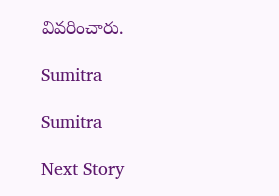వివరించారు.

Sumitra

Sumitra

Next Story